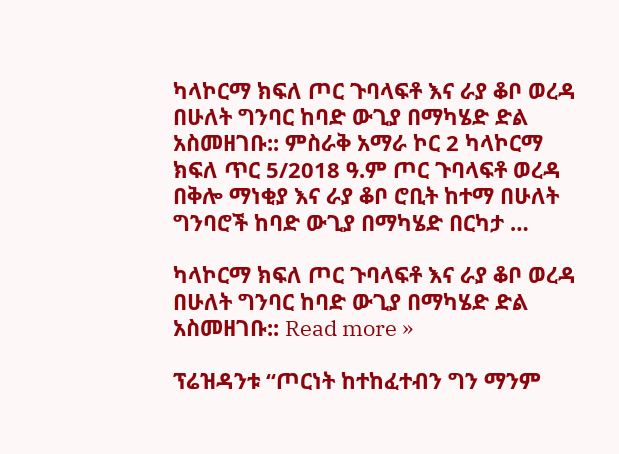ካላኮርማ ክፍለ ጦር ጉባላፍቶ እና ራያ ቆቦ ወረዳ በሁለት ግንባር ከባድ ውጊያ በማካሄድ ድል አስመዘገቡ:: ምስራቅ አማራ ኮር 2 ካላኮርማ ክፍለ ጥር 5/2018 ዓ.ም ጦር ጉባላፍቶ ወረዳ በቅሎ ማነቂያ እና ራያ ቆቦ ሮቢት ከተማ በሁለት ግንባሮች ከባድ ውጊያ በማካሄድ በርካታ …

ካላኮርማ ክፍለ ጦር ጉባላፍቶ እና ራያ ቆቦ ወረዳ በሁለት ግንባር ከባድ ውጊያ በማካሄድ ድል አስመዘገቡ:: Read more »

ፕሬዝዳንቱ “ጦርነት ከተከፈተብን ግን ማንም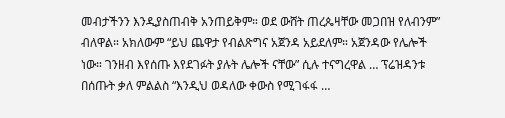መብታችንን እንዲያስጠብቅ አንጠይቅም። ወደ ውሸት ጠረጴዛቸው መጋበዝ የለብንም” ብለዋል። አክለውም “ይህ ጨዋታ የብልጽግና አጀንዳ አይደለም። አጀንዳው የሌሎች ነው። ገንዘብ እየሰጡ እየደገፉት ያሉት ሌሎች ናቸው” ሲሉ ተናግረዋል … ፕሬዝዳንቱ በሰጡት ቃለ ምልልስ “እንዲህ ወዳለው ቀውስ የሚገፋፋ …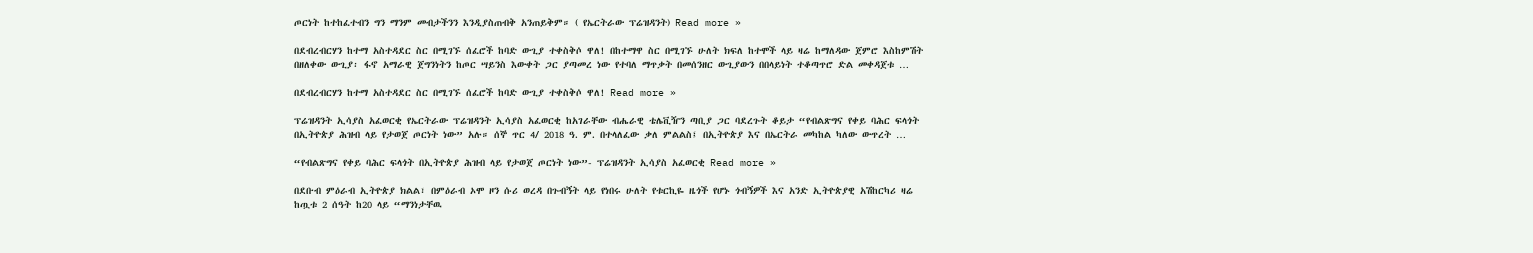ጦርነት ከተከፈተብን ግን ማንም መብታችንን እንዲያስጠብቅ አንጠይቅም። ( የኤርትራው ፕሬዝዳንት) Read more »

በደብረብርሃን ከተማ አስተዳደር ስር በሚገኙ ሰፈሮች ከባድ ውጊያ ተቀስቅሶ ዋለ! በከተማዋ ስር በሚገኙ ሁለት ክፍለ ከተሞች ላይ ዛሬ ከማለዳው ጀምሮ እስከምሽት በዘለቀው ውጊያ፡ ፋኖ አማራዊ ጀግንነትን ከጦር ሣይንስ እውቀት ጋር ያጣመረ ነው የተባለ ማጥቃት በመሰንዘር ውጊያውን በበላይነት ተቆጣጥሮ ድል መቀዳጀቱ …

በደብረብርሃን ከተማ አስተዳደር ስር በሚገኙ ሰፈሮች ከባድ ውጊያ ተቀስቅሶ ዋለ! Read more »

ፕሬዝዳንት ኢሳያስ አፈወርቂ የኤርትራው ፕሬዝዳንት ኢሳያስ አፈወርቂ ከአገራቸው ብሔራዊ ቴሌቪዥን ጣቢያ ጋር ባደረጉት ቆይታ “የብልጽግና የቀይ ባሕር ፍላጎት በኢትዮጵያ ሕዝብ ላይ የታወጀ ጦርነት ነው” አሉ። ሰኞ ጥር 4/ 2018 ዓ. ም. በተላለፈው ቃለ ምልልስ፤ በኢትዮጵያ እና በኤርትራ መካከል ካለው ውጥረት …

“የብልጽግና የቀይ ባሕር ፍላጎት በኢትዮጵያ ሕዝብ ላይ የታወጀ ጦርነት ነው”- ፕሬዝዳንት ኢሳያስ አፈወርቂ Read more »

በደቡብ ምዕራብ ኢትዮጵያ ክልል፣ በምዕራብ ኦሞ ዞን ሱሪ ወረዳ በጉብኝት ላይ የነበሩ ሁለት የቱርኪዬ ዜጎች የሆኑ ጎብኝዎች እና አንድ ኢትዮጵያዊ አሽከርካሪ ዛሬ ከጧቱ 2 ሰዓት ከ20 ላይ “ማንነታቸዉ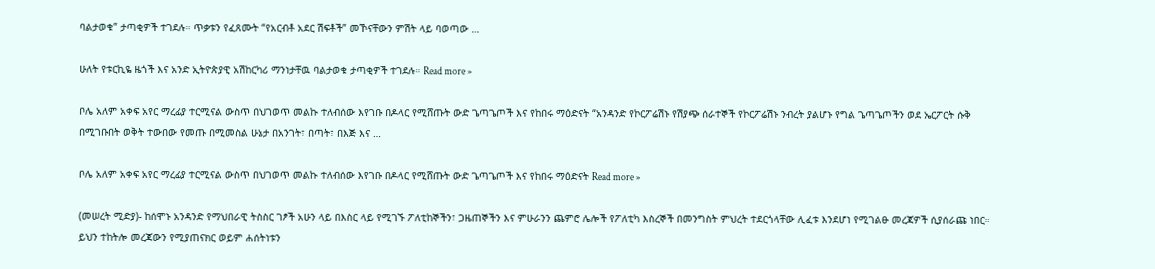ባልታወቁ” ታጣቂዎች ተገደሉ። ጥቃቱን የፈጸሙት “የአርብቶ አደር ሽፍቶች” መኾናቸውን ምሽት ላይ ባወጣው …

ሁለት የቱርኪዬ ዜጎች እና አንድ ኢትዮጵያዊ አሽከርካሪ ማንነታቸዉ ባልታወቁ ታጣቂዎች ተገደሉ። Read more »

ቦሌ አለም አቀፍ አየር ማረፊያ ተርሚናል ውስጥ በህገወጥ መልኩ ተለብሰው እየገቡ በዶላር የሚሸጡት ውድ ጌጣጌጦች እና የከበሩ ማዕድናት “አንዳንድ የኮርፖሬሽኑ የሽያጭ ሰራተኞች የኮርፖሬሽኑ ንብረት ያልሆኑ የግል ጌጣጌጦችን ወደ ኤርፖርት ሱቅ በሚገቡበት ወቅት ተውበው የመጡ በሚመስል ሁኔታ በአንገት፣ በጣት፣ በእጅ እና …

ቦሌ አለም አቀፍ አየር ማረፊያ ተርሚናል ውስጥ በህገወጥ መልኩ ተለብሰው እየገቡ በዶላር የሚሸጡት ውድ ጌጣጌጦች እና የከበሩ ማዕድናት Read more »

(መሠረት ሚድያ)- ከሰሞኑ አንዳንድ የማህበራዊ ትስስር ገፆች አሁን ላይ በእስር ላይ የሚገኙ ፖለቲከኞችን፣ ጋዜጠኞችን እና ምሁራንን ጨምሮ ሌሎች የፖለቲካ እስረኞች በመንግስት ምህረት ተደርጎላቸው ሊፈቱ እንደሆነ የሚገልፁ መረጃዎች ሲያሰራጩ ነበር። ይህን ተከትሎ መረጃውን የሚያጠናክር ወይም ሐሰትነቱን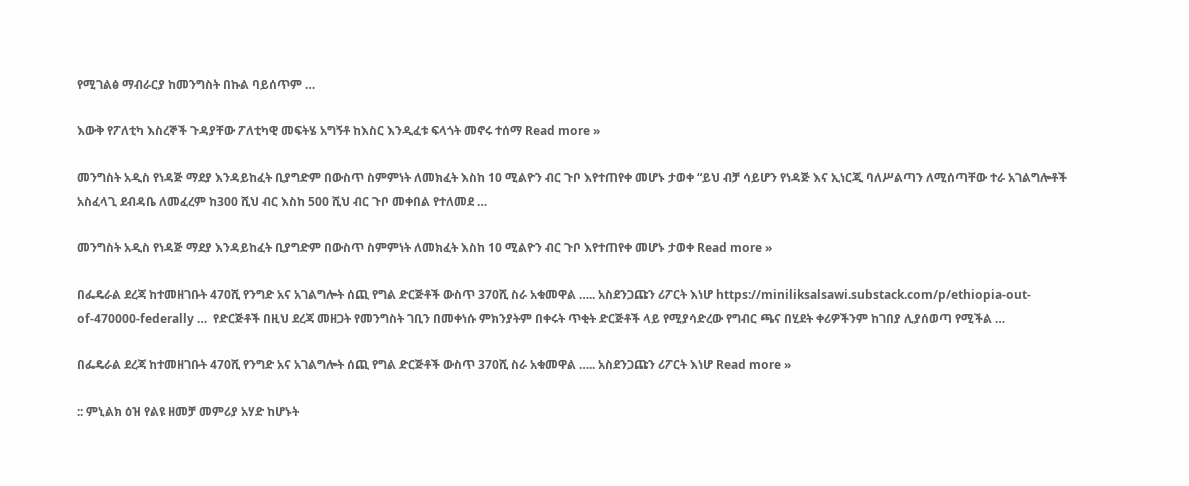የሚገልፅ ማብራርያ ከመንግስት በኩል ባይሰጥም …

እውቅ የፖለቲካ እስረኞች ጉዳያቸው ፖለቲካዊ መፍትሄ አግኝቶ ከእስር እንዲፈቱ ፍላጎት መኖሩ ተሰማ Read more »

መንግስት አዲስ የነዳጅ ማደያ እንዳይከፈት ቢያግድም በውስጥ ስምምነት ለመክፈት እስከ 10 ሚልዮን ብር ጉቦ እየተጠየቀ መሆኑ ታወቀ “ይህ ብቻ ሳይሆን የነዳጅ እና ኢነርጂ ባለሥልጣን ለሚሰጣቸው ተራ አገልግሎቶች አስፈላጊ ደብዳቤ ለመፈረም ከ300 ሺህ ብር እስከ 500 ሺህ ብር ጉቦ መቀበል የተለመደ …

መንግስት አዲስ የነዳጅ ማደያ እንዳይከፈት ቢያግድም በውስጥ ስምምነት ለመክፈት እስከ 10 ሚልዮን ብር ጉቦ እየተጠየቀ መሆኑ ታወቀ Read more »

በፌዴራል ደረጃ ከተመዘገቡት 470ሺ የንግድ አና አገልግሎት ሰጪ የግል ድርጅቶች ውስጥ 370ሺ ስራ አቁመዋል ….. አስደንጋጩን ሪፖርት እነሆ https://miniliksalsawi.substack.com/p/ethiopia-out-of-470000-federally …  የድርጅቶች በዚህ ደረጃ መዘጋት የመንግስት ገቢን በመቀነሱ ምክንያትም በቀሩት ጥቂት ድርጅቶች ላይ የሚያሳድረው የግብር ጫና በሂደት ቀሪዎችንም ከገበያ ሊያሰወጣ የሚችል …

በፌዴራል ደረጃ ከተመዘገቡት 470ሺ የንግድ አና አገልግሎት ሰጪ የግል ድርጅቶች ውስጥ 370ሺ ስራ አቁመዋል ….. አስደንጋጩን ሪፖርት እነሆ Read more »

:: ምኒልክ ዕዝ የልዩ ዘመቻ መምሪያ አሃድ ከሆኑት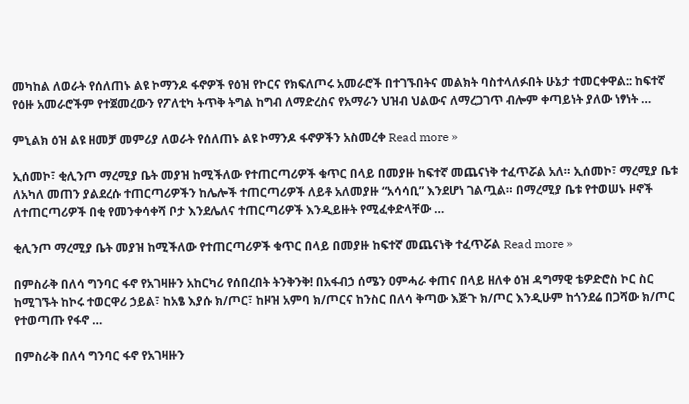መካከል ለወራት የሰለጠኑ ልዩ ኮማንዶ ፋኖዎች የዕዝ የኮርና የክፍለጦሩ አመራሮች በተገኙበትና መልክት ባስተላለፉበት ሁኔታ ተመርቀዋል:: ከፍተኛ የዕዙ አመራሮችም የተጀመረውን የፖለቲካ ትጥቅ ትግል ከግብ ለማድረስና የአማራን ህዝብ ህልውና ለማረጋገጥ ብሎም ቀጣይነት ያለው ነፃነት …

ምኒልክ ዕዝ ልዩ ዘመቻ መምሪያ ለወራት የሰለጠኑ ልዩ ኮማንዶ ፋኖዎችን አስመረቀ Read more »

ኢሰመኮ፣ ቂሊንጦ ማረሚያ ቤት መያዝ ከሚችለው የተጠርጣሪዎች ቁጥር በላይ በመያዙ ከፍተኛ መጨናነቅ ተፈጥሯል አለ። ኢሰመኮ፣ ማረሚያ ቤቱ ለአካለ መጠን ያልደረሱ ተጠርጣሪዎችን ከሌሎች ተጠርጣሪዎች ለይቶ አለመያዙ “አሳሳቢ” እንደሆነ ገልጧል። በማረሚያ ቤቱ የተወሠኑ ዞኖች ለተጠርጣሪዎች በቂ የመንቀሳቀሻ ቦታ እንደሌለና ተጠርጣሪዎች እንዲይዙት የሚፈቀድላቸው …

ቂሊንጦ ማረሚያ ቤት መያዝ ከሚችለው የተጠርጣሪዎች ቁጥር በላይ በመያዙ ከፍተኛ መጨናነቅ ተፈጥሯል Read more »

በምስራቅ በለሳ ግንባር ፋኖ የአገዛዙን አከርካሪ የሰበረበት ትንቅንቅ! በአፋብኃ ሰሜን ዐምሓራ ቀጠና በላይ ዘለቀ ዕዝ ዳግማዊ ቴዎድሮስ ኮር ስር ከሚገኙት ከኮሩ ተወርዋሪ ኃይል፣ ከአፄ እያሱ ክ/ጦር፣ ከዞዝ አምባ ክ/ጦርና ከንስር በለሳ ቅጣው እጅጉ ክ/ጦር እንዲሁም ከጎንደሬ በጋሻው ክ/ጦር የተወጣጡ የፋኖ …

በምስራቅ በለሳ ግንባር ፋኖ የአገዛዙን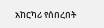አከርካሪ የሰበረበት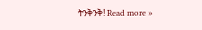ትንቅንቅ! Read more »